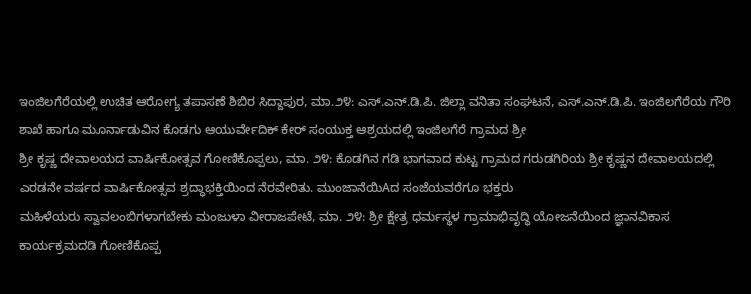ಇಂಜಿಲಗೆರೆಯಲ್ಲಿ ಉಚಿತ ಆರೋಗ್ಯ ತಪಾಸಣೆ ಶಿಬಿರ ಸಿದ್ದಾಪುರ, ಮಾ.೨೪: ಎಸ್.ಎನ್.ಡಿ.ಪಿ. ಜಿಲ್ಲಾ ವನಿತಾ ಸಂಘಟನೆ, ಎಸ್.ಎನ್.ಡಿ.ಪಿ. ಇಂಜಿಲಗೆರೆಯ ಗೌರಿ ಶಾಖೆ ಹಾಗೂ ಮೂರ್ನಾಡುವಿನ ಕೊಡಗು ಆಯುರ್ವೇದಿಕ್ ಕೇರ್ ಸಂಯುಕ್ತ ಆಶ್ರಯದಲ್ಲಿ ಇಂಜಿಲಗೆರೆ ಗ್ರಾಮದ ಶ್ರೀ
ಶ್ರೀ ಕೃಷ್ಣ ದೇವಾಲಯದ ವಾರ್ಷಿಕೋತ್ಸವ ಗೋಣಿಕೊಪ್ಪಲು, ಮಾ. ೨೪: ಕೊಡಗಿನ ಗಡಿ ಭಾಗವಾದ ಕುಟ್ಟ ಗ್ರಾಮದ ಗರುಡಗಿರಿಯ ಶ್ರೀ ಕೃಷ್ಣನ ದೇವಾಲಯದಲ್ಲಿ ಎರಡನೇ ವರ್ಷದ ವಾರ್ಷಿಕೋತ್ಸವ ಶ್ರದ್ಧಾಭಕ್ತಿಯಿಂದ ನೆರವೇರಿತು. ಮುಂಜಾನೆಯಿAದ ಸಂಜೆಯವರೆಗೂ ಭಕ್ತರು
ಮಹಿಳೆಯರು ಸ್ವಾವಲಂಬಿಗಳಾಗಬೇಕು ಮಂಜುಳಾ ವೀರಾಜಪೇಟೆ, ಮಾ. ೨೪: ಶ್ರೀ ಕ್ಷೇತ್ರ ಧರ್ಮಸ್ಥಳ ಗ್ರಾಮಾಭಿವೃದ್ಧಿ ಯೋಜನೆಯಿಂದ ಜ್ಞಾನವಿಕಾಸ ಕಾರ್ಯಕ್ರಮದಡಿ ಗೋಣಿಕೊಪ್ಪ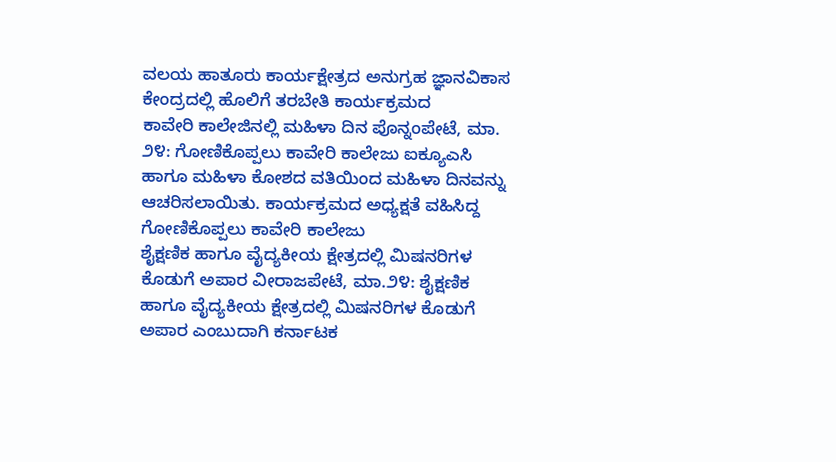ವಲಯ ಹಾತೂರು ಕಾರ್ಯಕ್ಷೇತ್ರದ ಅನುಗ್ರಹ ಜ್ಞಾನವಿಕಾಸ ಕೇಂದ್ರದಲ್ಲಿ ಹೊಲಿಗೆ ತರಬೇತಿ ಕಾರ್ಯಕ್ರಮದ
ಕಾವೇರಿ ಕಾಲೇಜಿನಲ್ಲಿ ಮಹಿಳಾ ದಿನ ಪೊನ್ನಂಪೇಟೆ, ಮಾ. ೨೪: ಗೋಣಿಕೊಪ್ಪಲು ಕಾವೇರಿ ಕಾಲೇಜು ಐಕ್ಯೂಎಸಿ ಹಾಗೂ ಮಹಿಳಾ ಕೋಶದ ವತಿಯಿಂದ ಮಹಿಳಾ ದಿನವನ್ನು ಆಚರಿಸಲಾಯಿತು. ಕಾರ್ಯಕ್ರಮದ ಅಧ್ಯಕ್ಷತೆ ವಹಿಸಿದ್ದ ಗೋಣಿಕೊಪ್ಪಲು ಕಾವೇರಿ ಕಾಲೇಜು
ಶೈಕ್ಷಣಿಕ ಹಾಗೂ ವೈದ್ಯಕೀಯ ಕ್ಷೇತ್ರದಲ್ಲಿ ಮಿಷನರಿಗಳ ಕೊಡುಗೆ ಅಪಾರ ವೀರಾಜಪೇಟೆ, ಮಾ.೨೪: ಶೈಕ್ಷಣಿಕ ಹಾಗೂ ವೈದ್ಯಕೀಯ ಕ್ಷೇತ್ರದಲ್ಲಿ ಮಿಷನರಿಗಳ ಕೊಡುಗೆ ಅಪಾರ ಎಂಬುದಾಗಿ ಕರ್ನಾಟಕ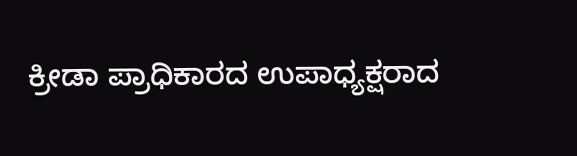ಕ್ರೀಡಾ ಪ್ರಾಧಿಕಾರದ ಉಪಾಧ್ಯಕ್ಷರಾದ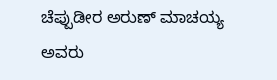ಚೆಪ್ಪುಡೀರ ಅರುಣ್ ಮಾಚಯ್ಯ ಅವರು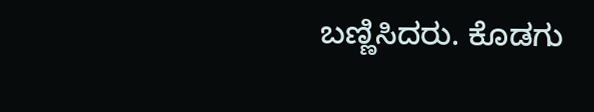ಬಣ್ಣಿಸಿದರು. ಕೊಡಗು